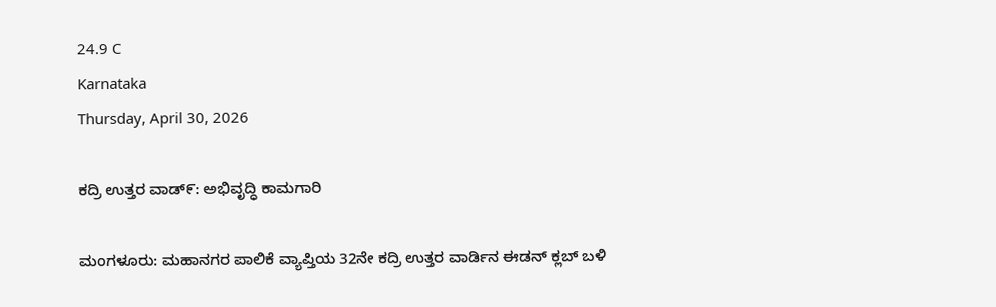24.9 C
Karnataka
Thursday, April 30, 2026

ಕದ್ರಿ ಉತ್ತರ ವಾಡ್‌೯: ಅಭಿವೃದ್ಧಿ ಕಾಮಗಾರಿ

ಮಂಗಳೂರು: ಮಹಾನಗರ ಪಾಲಿಕೆ ವ್ಯಾಪ್ತಿಯ 32ನೇ ಕದ್ರಿ ಉತ್ತರ ವಾರ್ಡಿನ ಈಡನ್ ಕ್ಲಬ್ ಬಳಿ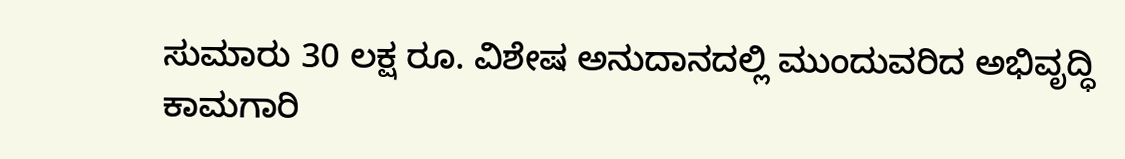ಸುಮಾರು 30 ಲಕ್ಷ ರೂ. ವಿಶೇಷ ಅನುದಾನದಲ್ಲಿ ಮುಂದುವರಿದ ಅಭಿವೃದ್ಧಿ ಕಾಮಗಾರಿ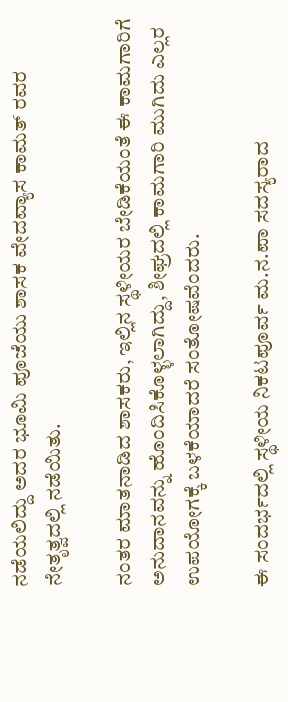ನಡೆಯಲಿದ್ದು ಅದರ ಭೂಮಿ ಪೂಜೆಯು ಶಾಸಕ ವೇದವ್ಯಾಸ ಕಾಮತ್ ರವರ ನೇತೃತ್ವದಲ್ಲಿ ನಡೆಯಿತು.

ನಂತರ ಮಾತನಾಡಿದ ಶಾಸಕರು, ಇಲ್ಲಿನ ಸ್ಥಳೀಯರ ಬೇಡಿಕೆಯಂತೆ ಈ ಕಾಮಗಾರಿಗೆ ಅನುದಾನವನ್ನು ಹೊಂದಿಸಿಕೊಳ್ಳಲಾಗಿದ್ದು, ಶೀಘ್ರದಲ್ಲಿ ಕಾಮಗಾರಿ ಮುಗಿದು ಎಲ್ಲರ ಉಪಯೋಗಕ್ಕೆ ಬಳಕೆಯಾದರೆ ಸಂತೋಷವೆಂದರು.

ಈ ಸಂದರ್ಭದಲ್ಲಿ ಸ್ಥಳೀಯ ನಿಕಟಪೂರ್ವ ಮ.ನ.ಪಾ ಸದಸ್ಯರಾದ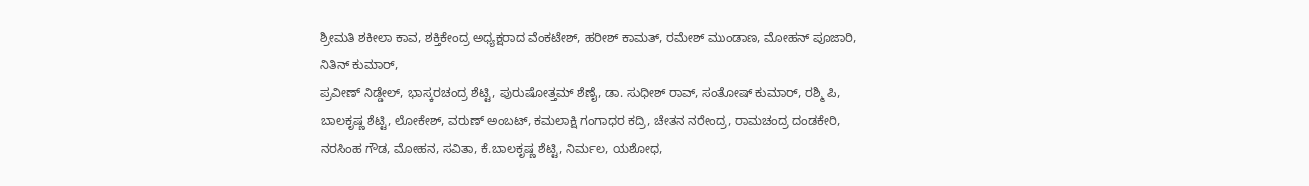ಶ್ರೀಮತಿ ಶಕೀಲಾ ಕಾವ, ಶಕ್ತಿಕೇಂದ್ರ ಅಧ್ಯಕ್ಷರಾದ ವೆಂಕಟೇಶ್, ಹರೀಶ್ ಕಾಮತ್, ರಮೇಶ್ ಮುಂಡಾಣ, ಮೋಹನ್ ಪೂಜಾರಿ, ನಿತಿನ್ ಕುಮಾರ್,
ಪ್ರವೀಣ್ ನಿಡ್ಡೇಲ್, ಭಾಸ್ಕರಚಂದ್ರ ಶೆಟ್ಟಿ, ಪುರುಷೋತ್ತಮ್ ಶೆಣೈ, ಡಾ. ಸುಧೀಶ್ ರಾವ್, ಸಂತೋಷ್ ಕುಮಾರ್, ರಶ್ಮಿ ಪಿ, ಬಾಲಕೃಷ್ಣ ಶೆಟ್ಟಿ, ಲೋಕೇಶ್, ವರುಣ್ ಅಂಬಟ್, ಕಮಲಾಕ್ಷಿ ಗಂಗಾಧರ ಕದ್ರಿ, ಚೇತನ ನರೇಂದ್ರ, ರಾಮಚಂದ್ರ ದಂಡಕೇರಿ, ನರಸಿಂಹ ಗೌಡ, ಮೋಹನ, ಸವಿತಾ, ಕೆ.ಬಾಲಕೃಷ್ಣ ಶೆಟ್ಟಿ, ನಿರ್ಮಲ, ಯಶೋಧ,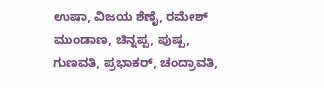ಉಷಾ, ವಿಜಯ ಶೆಣೈ, ರಮೇಶ್ ಮುಂಡಾಣ, ಚಿನ್ನಪ್ಪ, ಪುಷ್ಪ, ಗುಣವತಿ, ಪ್ರಭಾಕರ್, ಚಂದ್ರಾವತಿ,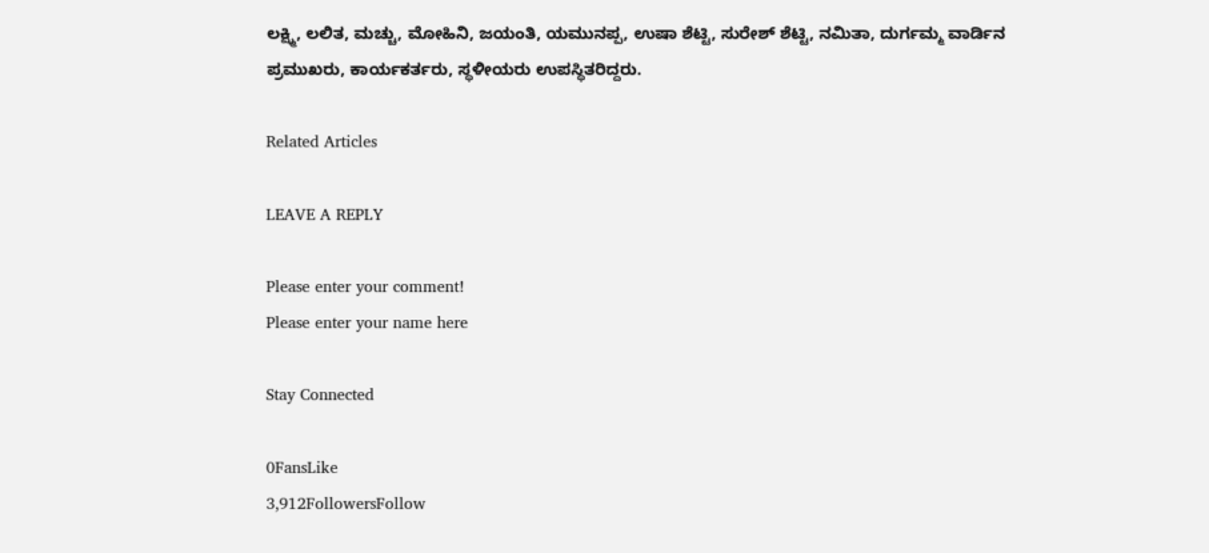ಲಕ್ಷ್ಮಿ, ಲಲಿತ, ಮಚ್ಚು, ಮೋಹಿನಿ, ಜಯಂತಿ, ಯಮುನಪ್ಪ, ಉಷಾ ಶೆಟ್ಟಿ, ಸುರೇಶ್ ಶೆಟ್ಟಿ, ನಮಿತಾ, ದುರ್ಗಮ್ಮ ವಾರ್ಡಿನ ಪ್ರಮುಖರು, ಕಾರ್ಯಕರ್ತರು, ಸ್ಥಳೀಯರು ಉಪಸ್ಥಿತರಿದ್ದರು.

Related Articles

LEAVE A REPLY

Please enter your comment!
Please enter your name here

Stay Connected

0FansLike
3,912FollowersFollow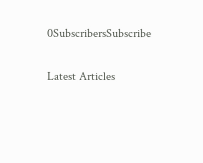0SubscribersSubscribe

Latest Articles